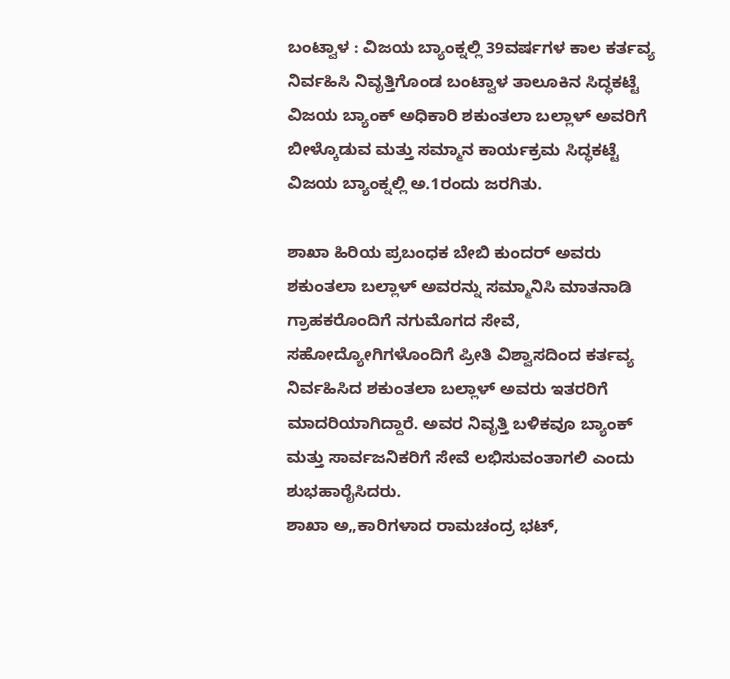ಬಂಟ್ವಾಳ : ವಿಜಯ ಬ್ಯಾಂಕ್ನಲ್ಲಿ 39ವರ್ಷಗಳ ಕಾಲ ಕರ್ತವ್ಯ ನಿರ್ವಹಿಸಿ ನಿವೃತ್ತಿಗೊಂಡ ಬಂಟ್ವಾಳ ತಾಲೂಕಿನ ಸಿದ್ಧಕಟ್ಟೆ ವಿಜಯ ಬ್ಯಾಂಕ್ ಅಧಿಕಾರಿ ಶಕುಂತಲಾ ಬಲ್ಲಾಳ್ ಅವರಿಗೆ ಬೀಳ್ಕೊಡುವ ಮತ್ತು ಸಮ್ಮಾನ ಕಾರ್ಯಕ್ರಮ ಸಿದ್ಧಕಟ್ಟೆ ವಿಜಯ ಬ್ಯಾಂಕ್ನಲ್ಲಿ ಅ.1ರಂದು ಜರಗಿತು.

ಶಾಖಾ ಹಿರಿಯ ಪ್ರಬಂಧಕ ಬೇಬಿ ಕುಂದರ್ ಅವರು ಶಕುಂತಲಾ ಬಲ್ಲಾಳ್ ಅವರನ್ನು ಸಮ್ಮಾನಿಸಿ ಮಾತನಾಡಿ ಗ್ರಾಹಕರೊಂದಿಗೆ ನಗುಮೊಗದ ಸೇವೆ, ಸಹೋದ್ಯೋಗಿಗಳೊಂದಿಗೆ ಪ್ರೀತಿ ವಿಶ್ವಾಸದಿಂದ ಕರ್ತವ್ಯ ನಿರ್ವಹಿಸಿದ ಶಕುಂತಲಾ ಬಲ್ಲಾಳ್ ಅವರು ಇತರರಿಗೆ ಮಾದರಿಯಾಗಿದ್ದಾರೆ. ಅವರ ನಿವೃತ್ತಿ ಬಳಿಕವೂ ಬ್ಯಾಂಕ್ ಮತ್ತು ಸಾರ್ವಜನಿಕರಿಗೆ ಸೇವೆ ಲಭಿಸುವಂತಾಗಲಿ ಎಂದು ಶುಭಹಾರೈಸಿದರು.
ಶಾಖಾ ಅ„ಕಾರಿಗಳಾದ ರಾಮಚಂದ್ರ ಭಟ್,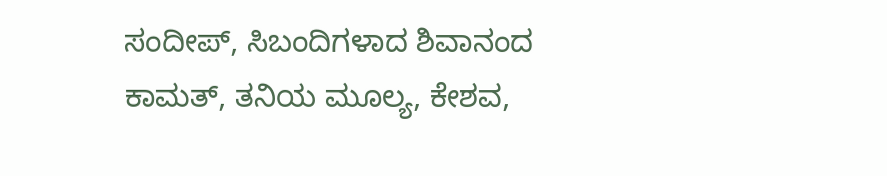ಸಂದೀಪ್, ಸಿಬಂದಿಗಳಾದ ಶಿವಾನಂದ ಕಾಮತ್, ತನಿಯ ಮೂಲ್ಯ, ಕೇಶವ,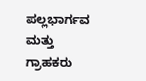ಪಲ್ಲಭಾರ್ಗವ ಮತ್ತು ಗ್ರಾಹಕರು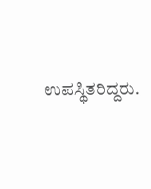ಉಪಸ್ಥಿತರಿದ್ದರು.